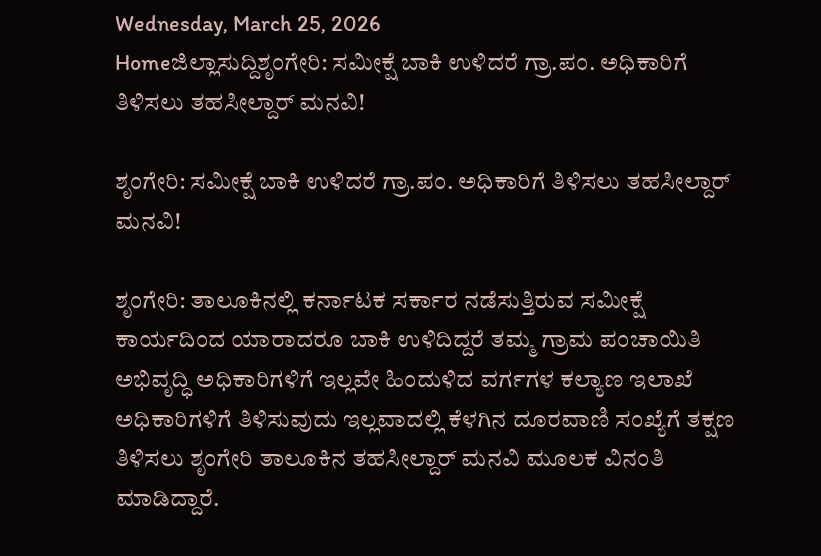Wednesday, March 25, 2026
Homeಜಿಲ್ಲಾಸುದ್ದಿಶೃಂಗೇರಿ: ಸಮೀಕ್ಷೆ ಬಾಕಿ ಉಳಿದರೆ ಗ್ರಾ.ಪಂ. ಅಧಿಕಾರಿಗೆ ತಿಳಿಸಲು ತಹಸೀಲ್ದಾರ್ ಮನವಿ‌!

ಶೃಂಗೇರಿ: ಸಮೀಕ್ಷೆ ಬಾಕಿ ಉಳಿದರೆ ಗ್ರಾ.ಪಂ. ಅಧಿಕಾರಿಗೆ ತಿಳಿಸಲು ತಹಸೀಲ್ದಾರ್ ಮನವಿ‌!

ಶೃಂಗೇರಿ: ತಾಲೂಕಿನಲ್ಲಿ ಕರ್ನಾಟಕ ಸರ್ಕಾರ ನಡೆಸುತ್ತಿರುವ ಸಮೀಕ್ಷೆ ಕಾರ್ಯದಿಂದ ಯಾರಾದರೂ ಬಾಕಿ ಉಳಿದಿದ್ದರೆ ತಮ್ಮ ಗ್ರಾಮ ಪಂಚಾಯಿತಿ ಅಭಿವೃದ್ಧಿ ಅಧಿಕಾರಿಗಳಿಗೆ ಇಲ್ಲವೇ ಹಿಂದುಳಿದ ವರ್ಗಗಳ ಕಲ್ಯಾಣ ಇಲಾಖೆ ಅಧಿಕಾರಿಗಳಿಗೆ ತಿಳಿಸುವುದು ಇಲ್ಲವಾದಲ್ಲಿ ಕೆಳಗಿನ ದೂರವಾಣಿ ಸಂಖ್ಯೆಗೆ ತಕ್ಷಣ ತಿಳಿಸಲು ಶೃಂಗೇರಿ ತಾಲೂಕಿನ ತಹಸೀಲ್ದಾರ್ ಮನವಿ‌ ಮೂಲಕ ವಿನಂತಿ ಮಾಡಿದ್ದಾರೆ.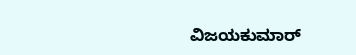ವಿಜಯಕುಮಾರ್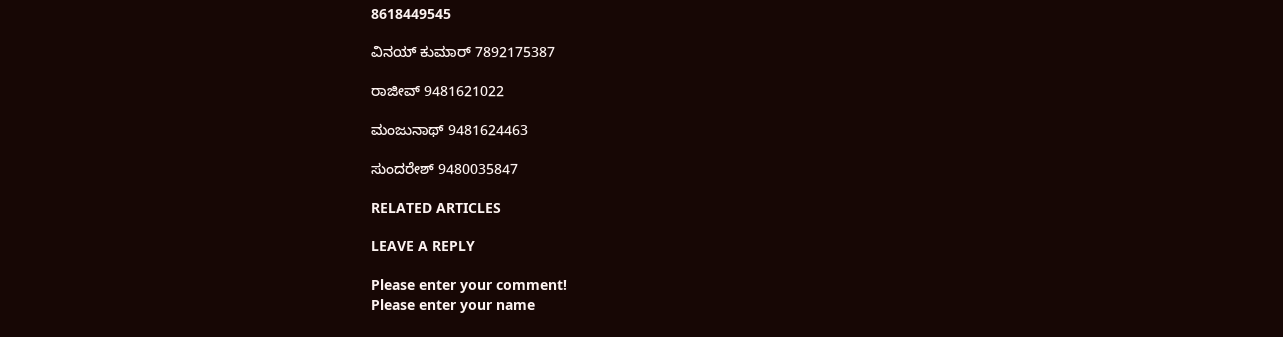8618449545

ವಿನಯ್ ಕುಮಾರ್ 7892175387

ರಾಜೀವ್ 9481621022

ಮಂಜುನಾಥ್ 9481624463

ಸುಂದರೇಶ್ 9480035847

RELATED ARTICLES

LEAVE A REPLY

Please enter your comment!
Please enter your name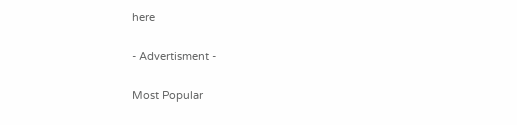here

- Advertisment -

Most Popular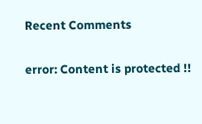Recent Comments

error: Content is protected !!